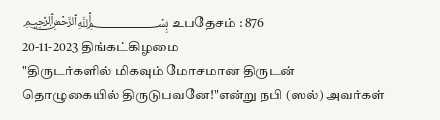﷽ உபதேசம் : 876
20-11-2023 திங்கட்கிழமை
"திருடர்களில் மிகவும் மோசமான திருடன் தொழுகையில் திருடுபவனே!"என்று நபி (ஸல்) அவர்கள்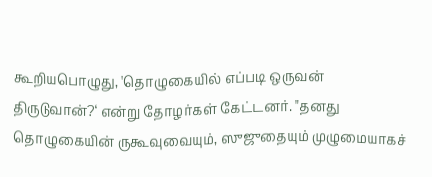கூறியபொழுது, 'தொழுகையில் எப்படி ஒருவன் திருடுவான்?‘ என்று தோழர்கள் கேட்டனர். "தனது தொழுகையின் ருகூவுவையும், ஸுஜுதையும் முழுமையாகச்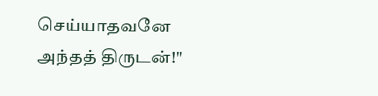செய்யாதவனே அந்தத் திருடன்!"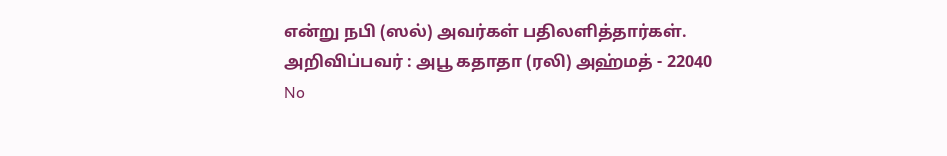என்று நபி (ஸல்) அவர்கள் பதிலளித்தார்கள்.
அறிவிப்பவர் : அபூ கதாதா (ரலி) அஹ்மத் - 22040
No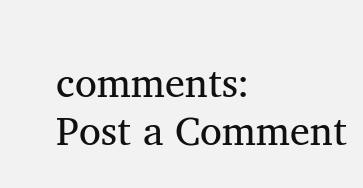comments:
Post a Comment